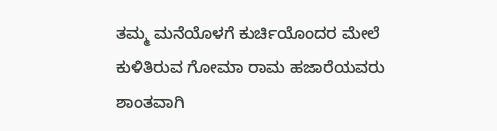ತಮ್ಮ ಮನೆಯೊಳಗೆ ಕುರ್ಚಿಯೊಂದರ ಮೇಲೆ ಕುಳಿತಿರುವ ಗೋಮಾ ರಾಮ ಹಜಾರೆಯವರು ಶಾಂತವಾಗಿ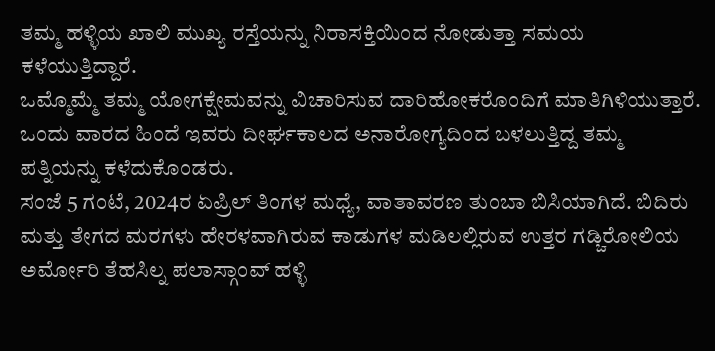ತಮ್ಮ ಹಳ್ಳಿಯ ಖಾಲಿ ಮುಖ್ಯ ರಸ್ತೆಯನ್ನು ನಿರಾಸಕ್ತಿಯಿಂದ ನೋಡುತ್ತಾ ಸಮಯ ಕಳೆಯುತ್ತಿದ್ದಾರೆ.
ಒಮ್ಮೊಮ್ಮೆ ತಮ್ಮ ಯೋಗಕ್ಷೇಮವನ್ನು ವಿಚಾರಿಸುವ ದಾರಿಹೋಕರೊಂದಿಗೆ ಮಾತಿಗಿಳಿಯುತ್ತಾರೆ. ಒಂದು ವಾರದ ಹಿಂದೆ ಇವರು ದೀರ್ಘಕಾಲದ ಅನಾರೋಗ್ಯದಿಂದ ಬಳಲುತ್ತಿದ್ದ ತಮ್ಮ ಪತ್ನಿಯನ್ನು ಕಳೆದುಕೊಂಡರು.
ಸಂಜೆ 5 ಗಂಟೆ, 2024ರ ಏಪ್ರಿಲ್ ತಿಂಗಳ ಮಧ್ಯೆ, ವಾತಾವರಣ ತುಂಬಾ ಬಿಸಿಯಾಗಿದೆ. ಬಿದಿರು ಮತ್ತು ತೇಗದ ಮರಗಳು ಹೇರಳವಾಗಿರುವ ಕಾಡುಗಳ ಮಡಿಲಲ್ಲಿರುವ ಉತ್ತರ ಗಡ್ಚಿರೋಲಿಯ ಅರ್ಮೋರಿ ತೆಹಸಿಲ್ನ ಪಲಾಸ್ಗಾಂವ್ ಹಳ್ಳಿ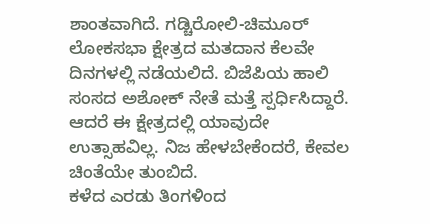ಶಾಂತವಾಗಿದೆ. ಗಡ್ಚಿರೋಲಿ-ಚಿಮೂರ್ ಲೋಕಸಭಾ ಕ್ಷೇತ್ರದ ಮತದಾನ ಕೆಲವೇ ದಿನಗಳಲ್ಲಿ ನಡೆಯಲಿದೆ. ಬಿಜೆಪಿಯ ಹಾಲಿ ಸಂಸದ ಅಶೋಕ್ ನೇತೆ ಮತ್ತೆ ಸ್ಪರ್ಧಿಸಿದ್ದಾರೆ. ಆದರೆ ಈ ಕ್ಷೇತ್ರದಲ್ಲಿ ಯಾವುದೇ ಉತ್ಸಾಹವಿಲ್ಲ. ನಿಜ ಹೇಳಬೇಕೆಂದರೆ, ಕೇವಲ ಚಿಂತೆಯೇ ತುಂಬಿದೆ.
ಕಳೆದ ಎರಡು ತಿಂಗಳಿಂದ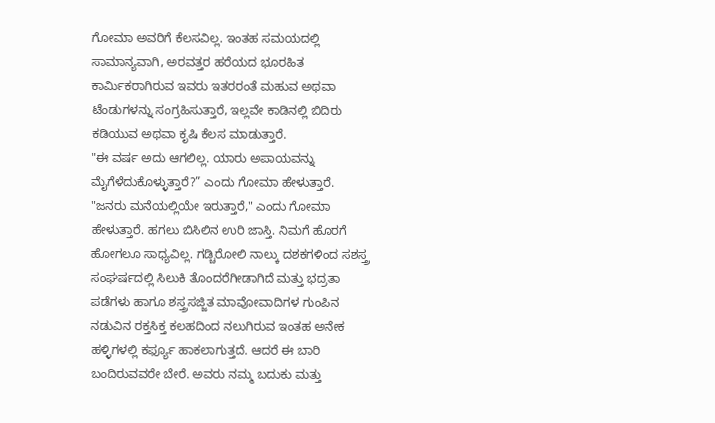ಗೋಮಾ ಅವರಿಗೆ ಕೆಲಸವಿಲ್ಲ. ಇಂತಹ ಸಮಯದಲ್ಲಿ ಸಾಮಾನ್ಯವಾಗಿ, ಅರವತ್ತರ ಹರೆಯದ ಭೂರಹಿತ ಕಾರ್ಮಿಕರಾಗಿರುವ ಇವರು ಇತರರಂತೆ ಮಹುವ ಅಥವಾ ಟೆಂಡುಗಳನ್ನು ಸಂಗ್ರಹಿಸುತ್ತಾರೆ, ಇಲ್ಲವೇ ಕಾಡಿನಲ್ಲಿ ಬಿದಿರು ಕಡಿಯುವ ಅಥವಾ ಕೃಷಿ ಕೆಲಸ ಮಾಡುತ್ತಾರೆ.
"ಈ ವರ್ಷ ಅದು ಆಗಲಿಲ್ಲ. ಯಾರು ಅಪಾಯವನ್ನು ಮೈಗೆಳೆದುಕೊಳ್ಳುತ್ತಾರೆ?” ಎಂದು ಗೋಮಾ ಹೇಳುತ್ತಾರೆ.
"ಜನರು ಮನೆಯಲ್ಲಿಯೇ ಇರುತ್ತಾರೆ," ಎಂದು ಗೋಮಾ ಹೇಳುತ್ತಾರೆ. ಹಗಲು ಬಿಸಿಲಿನ ಉರಿ ಜಾಸ್ತಿ. ನಿಮಗೆ ಹೊರಗೆ ಹೋಗಲೂ ಸಾಧ್ಯವಿಲ್ಲ. ಗಡ್ಚಿರೋಲಿ ನಾಲ್ಕು ದಶಕಗಳಿಂದ ಸಶಸ್ತ್ರ ಸಂಘರ್ಷದಲ್ಲಿ ಸಿಲುಕಿ ತೊಂದರೆಗೀಡಾಗಿದೆ ಮತ್ತು ಭದ್ರತಾ ಪಡೆಗಳು ಹಾಗೂ ಶಸ್ತ್ರಸಜ್ಜಿತ ಮಾವೋವಾದಿಗಳ ಗುಂಪಿನ ನಡುವಿನ ರಕ್ತಸಿಕ್ತ ಕಲಹದಿಂದ ನಲುಗಿರುವ ಇಂತಹ ಅನೇಕ ಹಳ್ಳಿಗಳಲ್ಲಿ ಕರ್ಫ್ಯೂ ಹಾಕಲಾಗುತ್ತದೆ. ಆದರೆ ಈ ಬಾರಿ ಬಂದಿರುವವರೇ ಬೇರೆ. ಅವರು ನಮ್ಮ ಬದುಕು ಮತ್ತು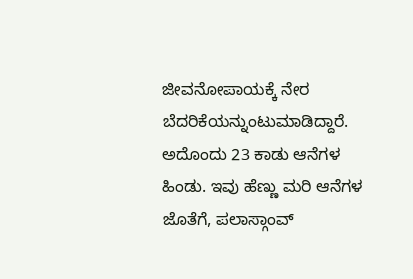ಜೀವನೋಪಾಯಕ್ಕೆ ನೇರ ಬೆದರಿಕೆಯನ್ನುಂಟುಮಾಡಿದ್ದಾರೆ.
ಅದೊಂದು 23 ಕಾಡು ಆನೆಗಳ ಹಿಂಡು. ಇವು ಹೆಣ್ಣು ಮರಿ ಆನೆಗಳ ಜೊತೆಗೆ, ಪಲಾಸ್ಗಾಂವ್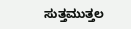ಸುತ್ತಮುತ್ತಲ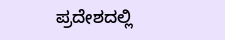ಪ್ರದೇಶದಲ್ಲಿ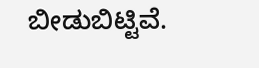ಬೀಡುಬಿಟ್ಟಿವೆ.